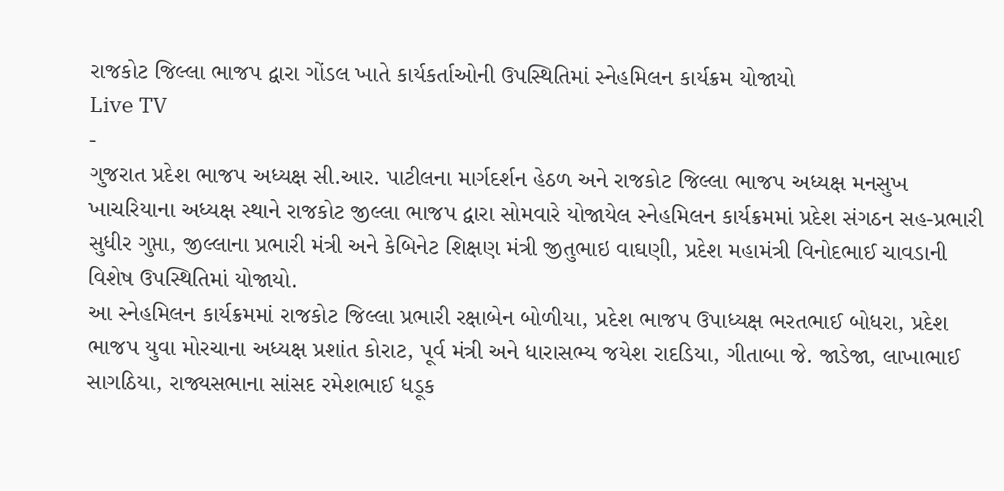રાજકોટ જિલ્લા ભાજપ દ્વારા ગોંડલ ખાતે કાર્યકર્તાઓની ઉપસ્થિતિમાં સ્નેહમિલન કાર્યક્રમ યોજાયો
Live TV
-
ગુજરાત પ્રદેશ ભાજપ અધ્યક્ષ સી.આર. પાટીલના માર્ગદર્શન હેઠળ અને રાજકોટ જિલ્લા ભાજપ અધ્યક્ષ મનસુખ ખાચરિયાના અધ્યક્ષ સ્થાને રાજકોટ જીલ્લા ભાજપ દ્વારા સોમવારે યોજાયેલ સ્નેહમિલન કાર્યક્રમમાં પ્રદેશ સંગઠન સહ-પ્રભારી સુધીર ગુપ્તા, જીલ્લાના પ્રભારી મંત્રી અને કેબિનેટ શિક્ષણ મંત્રી જીતુભાઇ વાઘણી, પ્રદેશ મહામંત્રી વિનોદભાઈ ચાવડાની વિશેષ ઉપસ્થિતિમાં યોજાયો.
આ સ્નેહમિલન કાર્યક્રમમાં રાજકોટ જિલ્લા પ્રભારી રક્ષાબેન બોળીયા, પ્રદેશ ભાજપ ઉપાધ્યક્ષ ભરતભાઈ બોધરા, પ્રદેશ ભાજપ યુવા મોરચાના અધ્યક્ષ પ્રશાંત કોરાટ, પૂર્વ મંત્રી અને ધારાસભ્ય જયેશ રાદડિયા, ગીતાબા જે. જાડેજા, લાખાભાઈ સાગઠિયા, રાજ્યસભાના સાંસદ રમેશભાઈ ધડૂક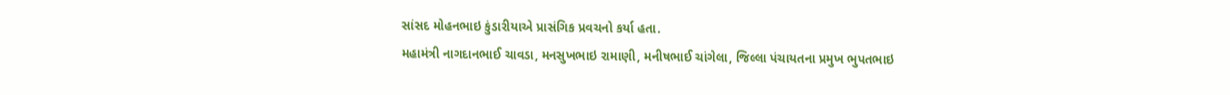સાંસદ મોહનભાઇ કુંડારીયાએ પ્રાસંગિક પ્રવચનો કર્યા હતા.
મહામંત્રી નાગદાનભાઈ ચાવડા, મનસુખભાઇ રામાણી, મનીષભાઈ ચાંગેલા, જિલ્લા પંચાયતના પ્રમુખ ભુપતભાઇ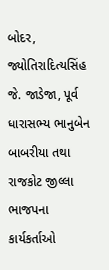બોદર, જ્યોતિરાદિત્યસિંહ જે. જાડેજા, પૂર્વ ધારાસભ્ય ભાનુબેન બાબરીયા તથા રાજકોટ જીલ્લા ભાજપના કાર્યકર્તાઓ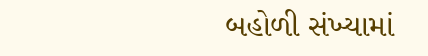બહોળી સંખ્યામાં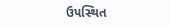ઉપસ્થિત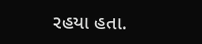રહયા હતા.